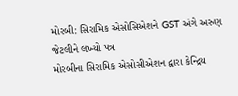મોરબી: સિરામિક એસોસિએશને GST અંગે અરુણ જેટલીને લખ્યો પત્ર
મોરબીના સિરામિક એસોસીએશન દ્વારા કેન્દ્રિય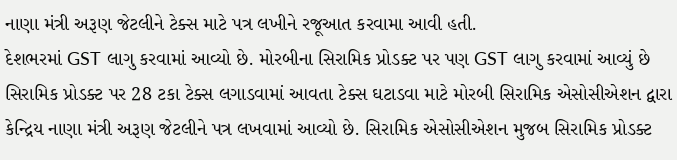નાણા મંત્રી અરૂણ જેટલીને ટેક્સ માટે પત્ર લખીને રજૂઆત કરવામા આવી હતી.
દેશભરમાં GST લાગુ કરવામાં આવ્યો છે. મોરબીના સિરામિક પ્રોડક્ટ પર પણ GST લાગુ કરવામાં આવ્યું છે સિરામિક પ્રોડક્ટ પર 28 ટકા ટેક્સ લગાડવામાં આવતા ટેક્સ ઘટાડવા માટે મોરબી સિરામિક એસોસીએશન દ્વારા કેન્દ્રિય નાણા મંત્રી અરૂણ જેટલીને પત્ર લખવામાં આવ્યો છે. સિરામિક એસોસીએશન મુજબ સિરામિક પ્રોડક્ટ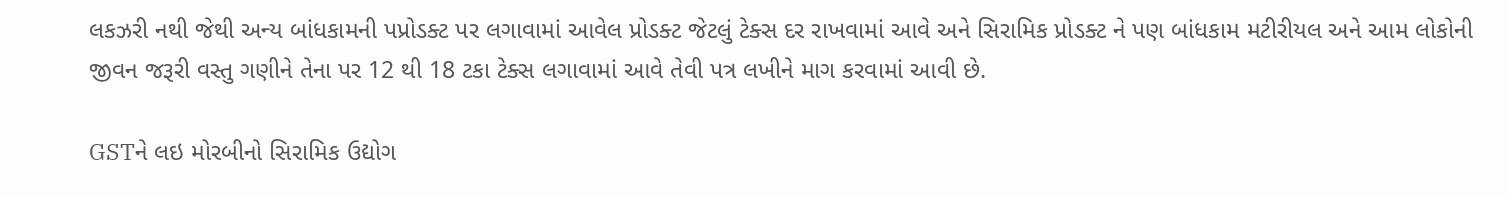લકઝરી નથી જેથી અન્ય બાંધકામની પપ્રોડક્ટ પર લગાવામાં આવેલ પ્રોડક્ટ જેટલું ટેક્સ દર રાખવામાં આવે અને સિરામિક પ્રોડક્ટ ને પણ બાંધકામ મટીરીયલ અને આમ લોકોની જીવન જરૂરી વસ્તુ ગણીને તેના પર 12 થી 18 ટકા ટેક્સ લગાવામાં આવે તેવી પત્ર લખીને માગ કરવામાં આવી છે.

GSTને લઇ મોરબીનો સિરામિક ઉદ્યોગ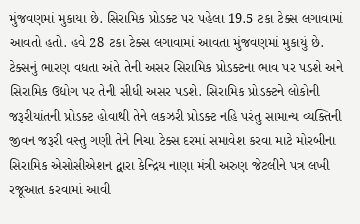મુંજવણમાં મુકાયા છે. સિરામિક પ્રોડક્ટ પર પહેલા 19.5 ટકા ટેક્સ લગાવામાં આવતો હતો. હવે 28 ટકા ટેક્સ લગાવામાં આવતા મુંજવણમાં મુકાયું છે. ટેક્સનું ભારણ વધતા અંતે તેની અસર સિરામિક પ્રોડક્ટના ભાવ પર પડશે અને સિરામિક ઉદ્યોગ પર તેની સીધી અસર પડશે. સિરામિક પ્રોડક્ટને લોકોની જરૂરીયાંતની પ્રોડક્ટ હોવાથી તેને લકઝરી પ્રોડક્ટ નહિ પરંતુ સામાન્ય વ્યક્તિની જીવન જરૂરી વસ્તુ ગણી તેને નિચા ટેક્સ દરમાં સમાવેશ કરવા માટે મોરબીના સિરામિક એસોસીએશન દ્વારા કેન્દ્રિય નાણા મંત્રી અરુણ જેટલીને પત્ર લખી રજૂઆત કરવામાં આવી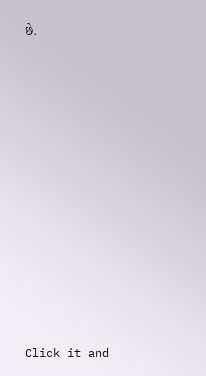છે.












Click it and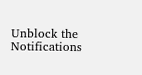Unblock the Notifications